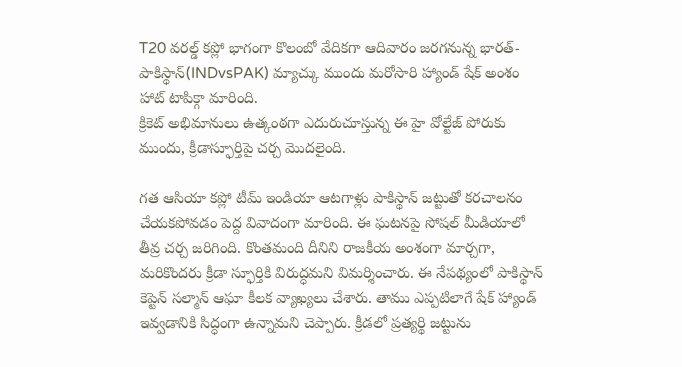T20 వరల్డ్ కప్లో భాగంగా కొలంబో వేదికగా ఆదివారం జరగనున్న భారత్-పాకిస్థాన్(INDvsPAK) మ్యాచ్కు ముందు మరోసారి హ్యాండ్ షేక్ అంశం హాట్ టాపిక్గా మారింది.
క్రికెట్ అభిమానులు ఉత్కంఠగా ఎదురుచూస్తున్న ఈ హై వోల్టేజ్ పోరుకు ముందు, క్రీడాస్ఫూర్తిపై చర్చ మొదలైంది.

గత ఆసియా కప్లో టీమ్ ఇండియా ఆటగాళ్లు పాకిస్థాన్ జట్టుతో కరచాలనం చేయకపోవడం పెద్ద వివాదంగా మారింది. ఈ ఘటనపై సోషల్ మీడియాలో తీవ్ర చర్చ జరిగింది. కొంతమంది దీనిని రాజకీయ అంశంగా మార్చగా, మరికొందరు క్రీడా స్ఫూర్తికి విరుద్ధమని విమర్శించారు. ఈ నేపథ్యంలో పాకిస్థాన్ కెప్టెన్ సల్మాన్ ఆఘా కీలక వ్యాఖ్యలు చేశారు. తాము ఎప్పటిలాగే షేక్ హ్యాండ్ ఇవ్వడానికి సిద్ధంగా ఉన్నామని చెప్పారు. క్రీడలో ప్రత్యర్థి జట్టును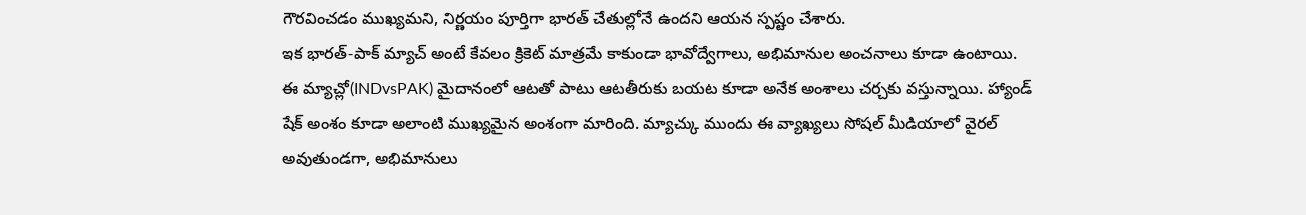గౌరవించడం ముఖ్యమని, నిర్ణయం పూర్తిగా భారత్ చేతుల్లోనే ఉందని ఆయన స్పష్టం చేశారు.
ఇక భారత్-పాక్ మ్యాచ్ అంటే కేవలం క్రికెట్ మాత్రమే కాకుండా భావోద్వేగాలు, అభిమానుల అంచనాలు కూడా ఉంటాయి. ఈ మ్యాచ్లో(INDvsPAK) మైదానంలో ఆటతో పాటు ఆటతీరుకు బయట కూడా అనేక అంశాలు చర్చకు వస్తున్నాయి. హ్యాండ్ షేక్ అంశం కూడా అలాంటి ముఖ్యమైన అంశంగా మారింది. మ్యాచ్కు ముందు ఈ వ్యాఖ్యలు సోషల్ మీడియాలో వైరల్ అవుతుండగా, అభిమానులు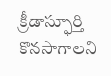క్రీడాస్ఫూర్తి కొనసాగాలని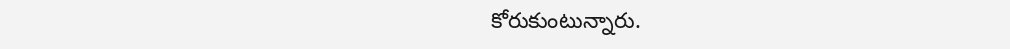కోరుకుంటున్నారు.